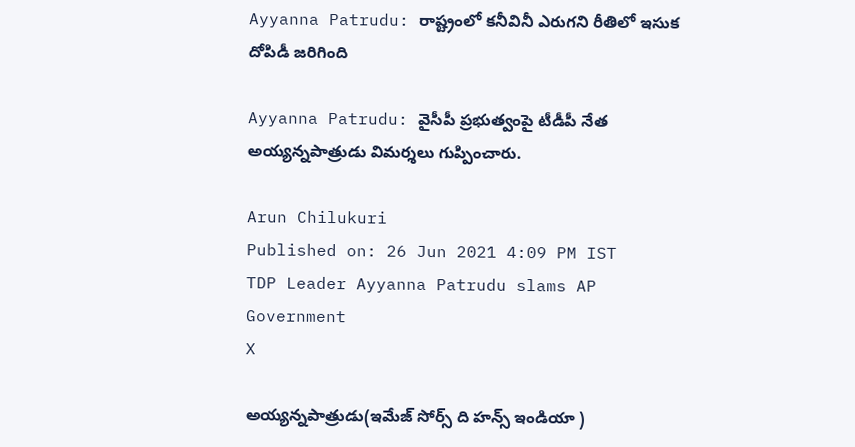Ayyanna Patrudu: రాష్ట్రంలో కనీవినీ ఎరుగని రీతిలో ఇసుక దోపిడీ జరిగింది

Ayyanna Patrudu: వైసీపీ ప్రభుత్వంపై టీడీపీ నేత అయ్యన్నపాత్రుడు విమర్శలు గుప్పించారు.

Arun Chilukuri
Published on: 26 Jun 2021 4:09 PM IST
TDP Leader Ayyanna Patrudu slams AP Government
X

అయ్యన్నపాత్రుడు(ఇమేజ్ సోర్స్ ది హన్స్ ఇండియా )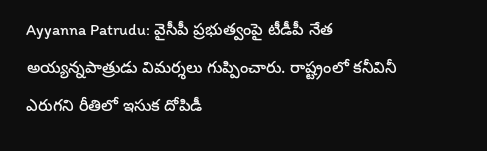Ayyanna Patrudu: వైసీపీ ప్రభుత్వంపై టీడీపీ నేత అయ్యన్నపాత్రుడు విమర్శలు గుప్పించారు. రాష్ట్రంలో కనీవినీ ఎరుగని రీతిలో ఇసుక దోపిడీ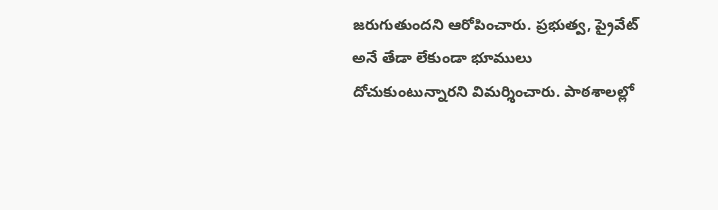జరుగుతుందని ఆరోపించారు. ప్రభుత్వ, ప్రైవేట్ అనే తేడా లేకుండా భూములు దోచుకుంటున్నారని విమర్శించారు. పాఠశాలల్లో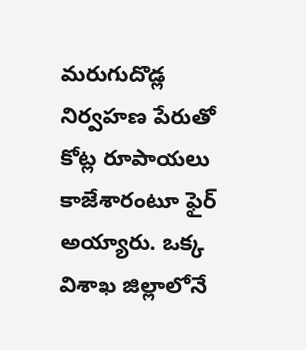మరుగుదొడ్ల నిర్వహణ పేరుతో కోట్ల రూపాయలు కాజేశారంటూ ఫైర్ అయ్యారు. ఒక్క విశాఖ జిల్లాలోనే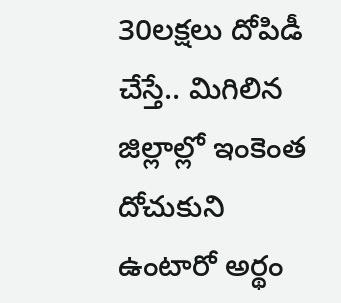30లక్షలు దోపిడీ చేస్తే.. మిగిలిన జిల్లాల్లో ఇంకెంత దోచుకుని ఉంటారో అర్థం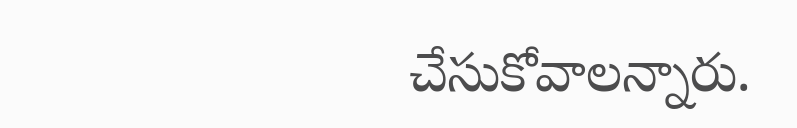చేసుకోవాలన్నారు.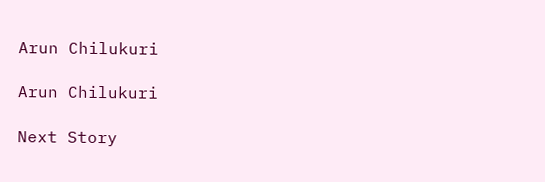Arun Chilukuri

Arun Chilukuri

Next Story